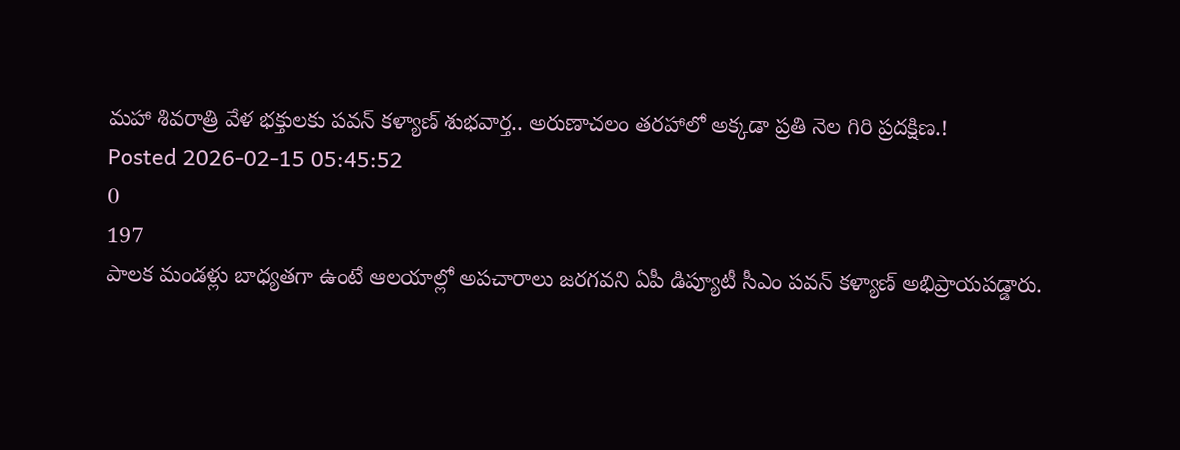మహా శివరాత్రి వేళ భక్తులకు పవన్ కళ్యాణ్ శుభవార్త.. అరుణాచలం తరహాలో అక్కడా ప్రతి నెల గిరి ప్రదక్షిణ.!
Posted 2026-02-15 05:45:52
0
197
పాలక మండళ్లు బాధ్యతగా ఉంటే ఆలయాల్లో అపచారాలు జరగవని ఏపీ డిప్యూటీ సీఎం పవన్ కళ్యాణ్ అభిప్రాయపడ్డారు.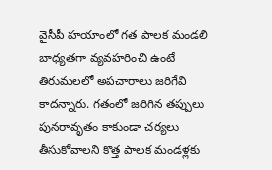వైసీపీ హయాంలో గత పాలక మండలి బాధ్యతగా వ్యవహరించి ఉంటే తిరుమలలో అపచారాలు జరిగేవి కాదన్నారు. గతంలో జరిగిన తప్పులు పునరావృతం కాకుండా చర్యలు తీసుకోవాలని కొత్త పాలక మండళ్లకు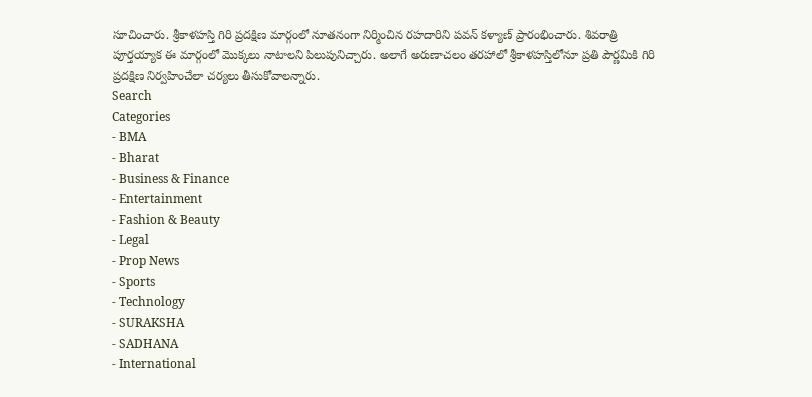సూచించారు. శ్రీకాళహస్తి గిరి ప్రదక్షిణ మార్గంలో నూతనంగా నిర్మించిన రహదారిని పవన్ కళ్యాణ్ ప్రారంభించారు. శివరాత్రి పూర్తయ్యాక ఈ మార్గంలో మొక్కలు నాటాలని పిలుపునిచ్చారు. అలాగే అరుణాచలం తరహాలో శ్రీకాళహస్తిలోనూ ప్రతి పౌర్ణమికి గిరి ప్రదక్షిణ నిర్వహించేలా చర్యలు తీసుకోవాలన్నారు.
Search
Categories
- BMA
- Bharat
- Business & Finance
- Entertainment
- Fashion & Beauty
- Legal
- Prop News
- Sports
- Technology
- SURAKSHA
- SADHANA
- International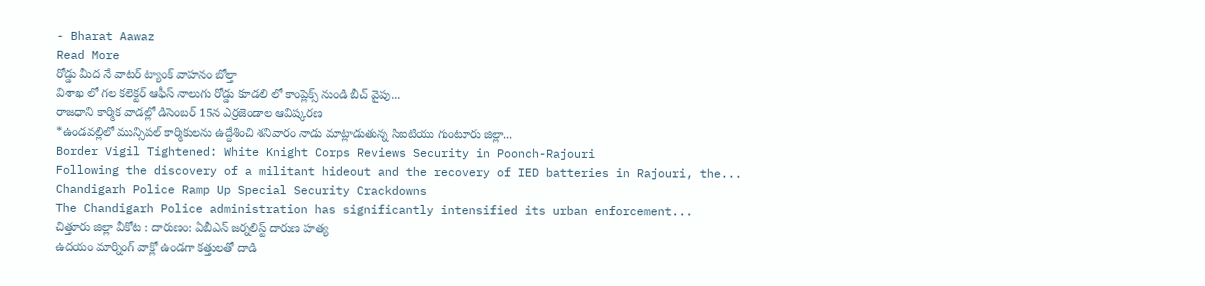- Bharat Aawaz
Read More
రోడ్డు మీద నే వాటర్ ట్యాంక్ వాహనం బోల్తా
విశాఖ లో గల కలెక్టర్ ఆఫీస్ నాలుగు రోడ్డు కూడలి లో కాంప్లెక్స్ నుండి బీచ్ వైపు...
రాజధాని కార్మిక వాడల్లో డిసెంబర్ 15న ఎర్రజెండాల ఆవిష్కరణ
*ఉండవల్లిలో మున్సిపల్ కార్మికులను ఉద్దేశించి శనివారం నాడు మాట్లాడుతున్న సిఐటియు గుంటూరు జిల్లా...
Border Vigil Tightened: White Knight Corps Reviews Security in Poonch-Rajouri
Following the discovery of a militant hideout and the recovery of IED batteries in Rajouri, the...
Chandigarh Police Ramp Up Special Security Crackdowns
The Chandigarh Police administration has significantly intensified its urban enforcement...
చిత్తూరు జిల్లా వీకోట : దారుణం: ఏబీఎన్ జర్నలిస్ట్ దారుణ హత్య
ఉదయం మార్నింగ్ వాక్లో ఉండగా కత్తులతో దాడి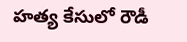హత్య కేసులో రౌడీ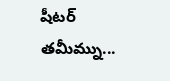షీటర్ తమీమ్ను...